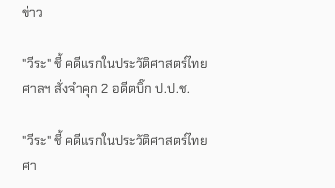ข่าว

"วีระ" ชี้ คดีแรกในประวัติศาสตร์ไทย ศาลฯ สั่งจำคุก 2 อดีตบิ๊ก ป.ป.ช.

"วีระ" ชี้ คดีแรกในประวัติศาสตร์ไทย ศา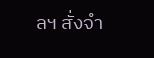ลฯ สั่งจำ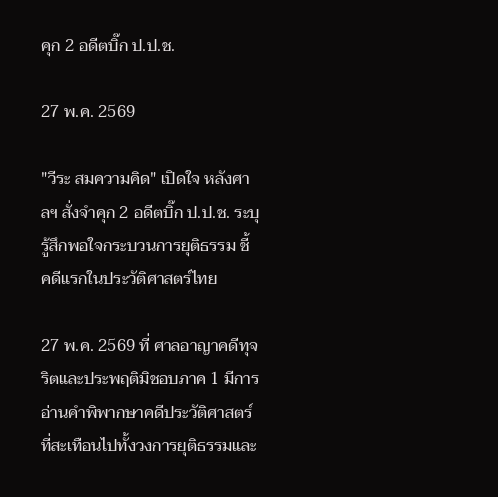คุก 2 อดีตบิ๊ก ป.ป.ช.

27 พ.ค. 2569

"วีระ สมความคิด" เปิดใจ หลังศาลฯ สั่งจำคุก 2 อดีตบิ๊ก ป.ป.ช. ระบุ รู้สึกพอใจกระบวนการยุติธรรม ชี้ คดีแรกในประวัติศาสตร์ไทย

27 พ.ค. 2569 ที่ ศาลอาญาคดีทุจริตและประพฤติมิชอบภาค 1 มีการอ่านคำพิพากษาคดีประวัติศาสตร์ ที่สะเทือนไปทั้งวงการยุติธรรมและ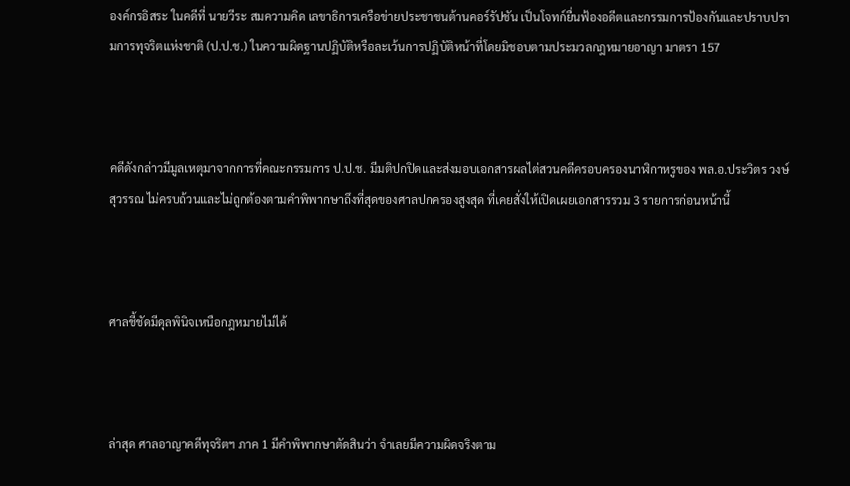องค์กรอิสระ ในคดีที่ นายวีระ สมความคิด เลขาธิการเครือข่ายประชาชนต้านคอร์รัปชัน เป็นโจทก์ยื่นฟ้องอดีตและกรรมการป้องกันและปราบปรามการทุจริตแห่งชาติ (ป.ป.ช.) ในความผิดฐานปฏิบัติหรือละเว้นการปฏิบัติหน้าที่โดยมิชอบตามประมวลกฎหมายอาญา มาตรา 157



คดีดังกล่าวมีมูลเหตุมาจากการที่คณะกรรมการ ป.ป.ช. มีมติปกปิดและส่งมอบเอกสารผลไต่สวนคดีครอบครองนาฬิกาหรูของ พล.อ.ประวิตร วงษ์สุวรรณ ไม่ครบถ้วนและไม่ถูกต้องตามคำพิพากษาถึงที่สุดของศาลปกครองสูงสุด ที่เคยสั่งให้เปิดเผยเอกสารรวม 3 รายการก่อนหน้านี้



ศาลชี้ชัดมีดุลพินิจเหนือกฎหมายไม่ได้



ล่าสุด ศาลอาญาคดีทุจริตฯ ภาค 1 มีคำพิพากษาตัดสินว่า จำเลยมีความผิดจริงตาม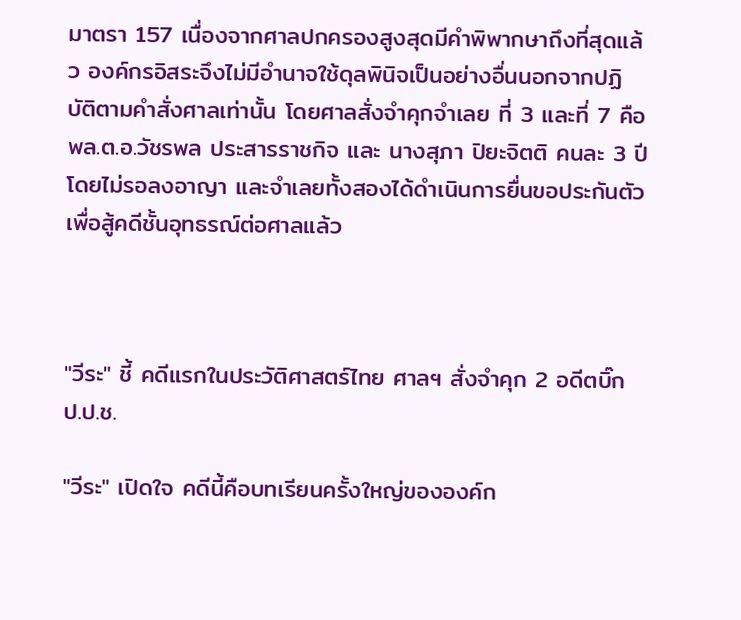มาตรา 157 เนื่องจากศาลปกครองสูงสุดมีคำพิพากษาถึงที่สุดแล้ว องค์กรอิสระจึงไม่มีอำนาจใช้ดุลพินิจเป็นอย่างอื่นนอกจากปฏิบัติตามคำสั่งศาลเท่านั้น โดยศาลสั่งจำคุกจำเลย ที่ 3 และที่ 7 คือ พล.ต.อ.วัชรพล ประสารราชกิจ และ นางสุภา ปิยะจิตติ คนละ 3 ปี โดยไม่รอลงอาญา และจำเลยทั้งสองได้ดำเนินการยื่นขอประกันตัวเพื่อสู้คดีชั้นอุทธรณ์ต่อศาลแล้ว



"วีระ" ชี้ คดีแรกในประวัติศาสตร์ไทย ศาลฯ สั่งจำคุก 2 อดีตบิ๊ก ป.ป.ช.

"วีระ" เปิดใจ คดีนี้คือบทเรียนครั้งใหญ่ขององค์ก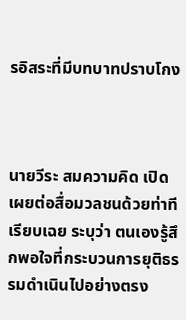รอิสระที่มีบทบาทปราบโกง



นายวีระ สมความคิด เปิดเผยต่อสื่อมวลชนด้วยท่าทีเรียบเฉย ระบุว่า ตนเองรู้สึกพอใจที่กระบวนการยุติธรรมดำเนินไปอย่างตรง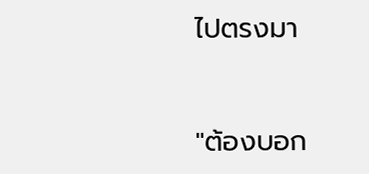ไปตรงมา


"ต้องบอก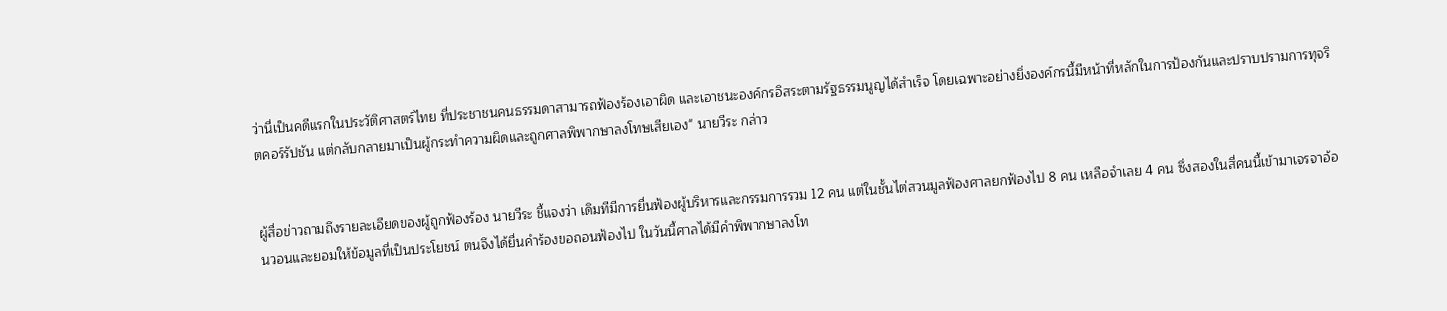ว่านี่เป็นคดีแรกในประวัติศาสตร์ไทย ที่ประชาชนคนธรรมดาสามารถฟ้องร้องเอาผิด และเอาชนะองค์กรอิสระตามรัฐธรรมนูญได้สำเร็จ โดยเฉพาะอย่างยิ่งองค์กรนี้มีหน้าที่หลักในการป้องกันและปราบปรามการทุจริตคอร์รัปชัน แต่กลับกลายมาเป็นผู้กระทำความผิดและถูกศาลพิพากษาลงโทษเสียเอง" นายวีระ กล่าว


ผู้สื่อข่าวถามถึงรายละเอียดของผู้ถูกฟ้องร้อง นายวีระ ชี้แจงว่า เดิมทีมีการยื่นฟ้องผู้บริหารและกรรมการรวม 12 คน แต่ในชั้นไต่สวนมูลฟ้องศาลยกฟ้องไป 8 คน เหลือจำเลย 4 คน ซึ่งสองในสี่คนนี้เข้ามาเจรจาอ้อนวอนและยอมให้ข้อมูลที่เป็นประโยชน์ ตนจึงได้ยื่นคำร้องขอถอนฟ้องไป ในวันนี้ศาลได้มีคำพิพากษาลงโท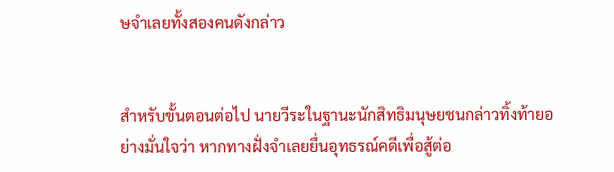ษจำเลยทั้งสองคนดังกล่าว


สำหรับขั้นตอนต่อไป นายวีระในฐานะนักสิทธิมนุษยชนกล่าวทิ้งท้ายอย่างมั่นใจว่า หากทางฝั่งจำเลยยื่นอุทธรณ์คดีเพื่อสู้ต่อ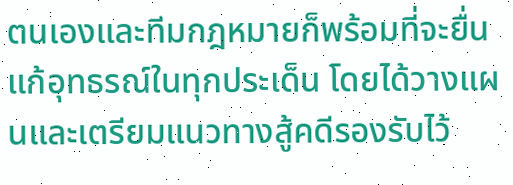ตนเองและทีมกฎหมายก็พร้อมที่จะยื่นแก้อุทธรณ์ในทุกประเด็น โดยได้วางแผนและเตรียมแนวทางสู้คดีรองรับไว้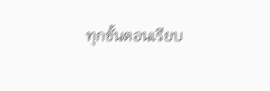ทุกขั้นตอนเรียบ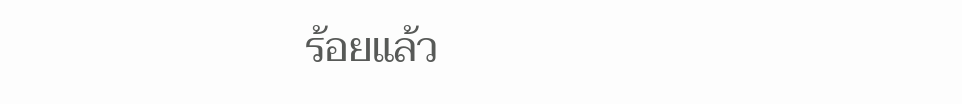ร้อยแล้ว